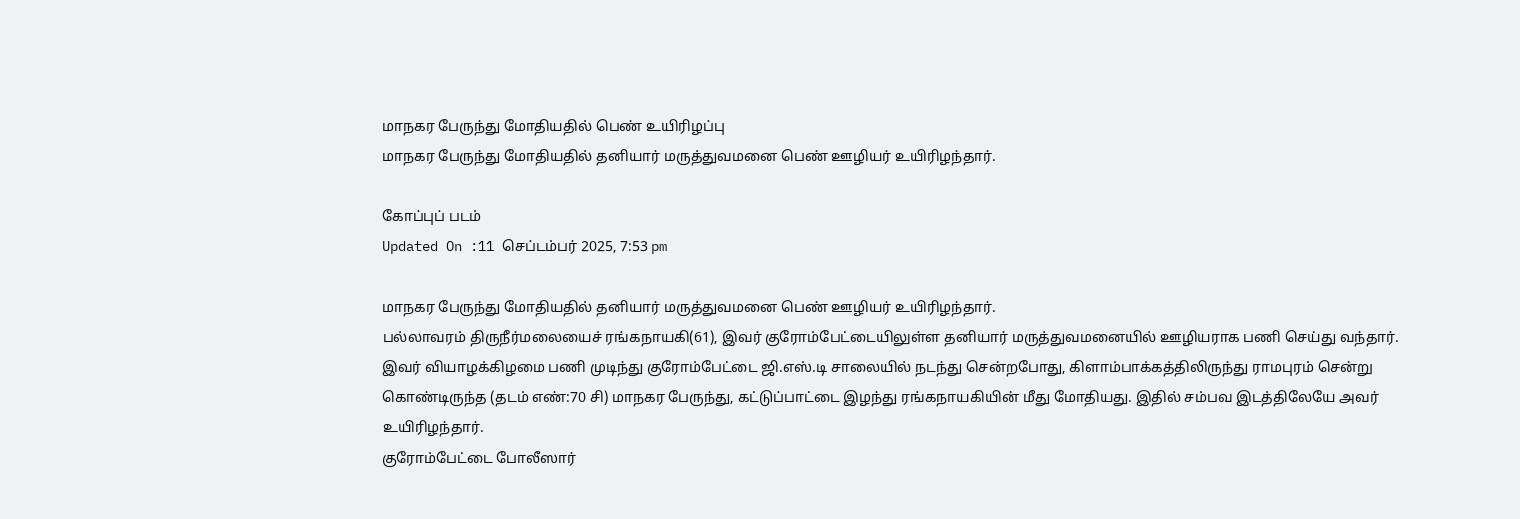மாநகர பேருந்து மோதியதில் பெண் உயிரிழப்பு
மாநகர பேருந்து மோதியதில் தனியார் மருத்துவமனை பெண் ஊழியர் உயிரிழந்தார்.

கோப்புப் படம்
Updated On :11 செப்டம்பர் 2025, 7:53 pm

மாநகர பேருந்து மோதியதில் தனியார் மருத்துவமனை பெண் ஊழியர் உயிரிழந்தார்.
பல்லாவரம் திருநீர்மலையைச் ரங்கநாயகி(61), இவர் குரோம்பேட்டையிலுள்ள தனியார் மருத்துவமனையில் ஊழியராக பணி செய்து வந்தார்.
இவர் வியாழக்கிழமை பணி முடிந்து குரோம்பேட்டை ஜி.எஸ்.டி சாலையில் நடந்து சென்றபோது, கிளாம்பாக்கத்திலிருந்து ராமபுரம் சென்று கொண்டிருந்த (தடம் எண்:70 சி) மாநகர பேருந்து, கட்டுப்பாட்டை இழந்து ரங்கநாயகியின் மீது மோதியது. இதில் சம்பவ இடத்திலேயே அவர் உயிரிழந்தார்.
குரோம்பேட்டை போலீஸார்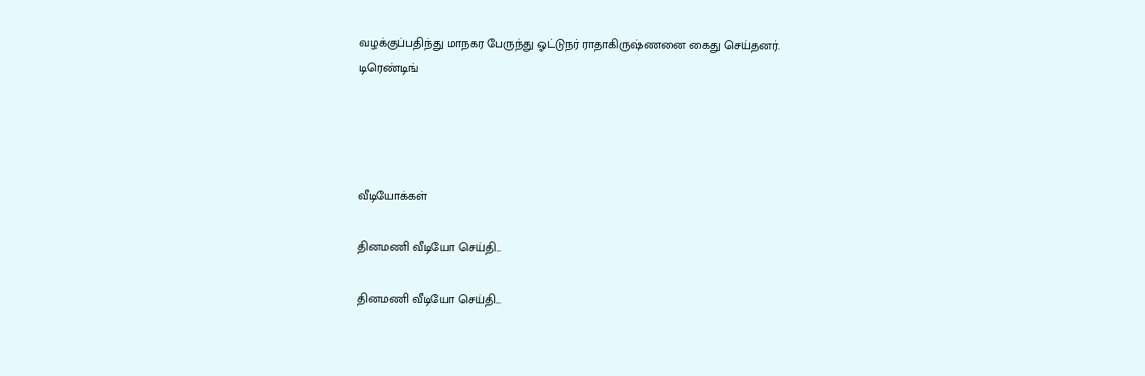வழக்குப்பதிந்து மாநகர பேருந்து ஓட்டுநர் ராதாகிருஷ்ணனை கைது செய்தனர்.
டிரெண்டிங்




வீடியோக்கள்

தினமணி வீடியோ செய்தி...

தினமணி வீடியோ செய்தி...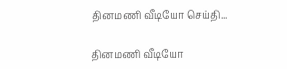தினமணி வீடியோ செய்தி...

தினமணி வீடியோ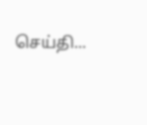செய்தி...